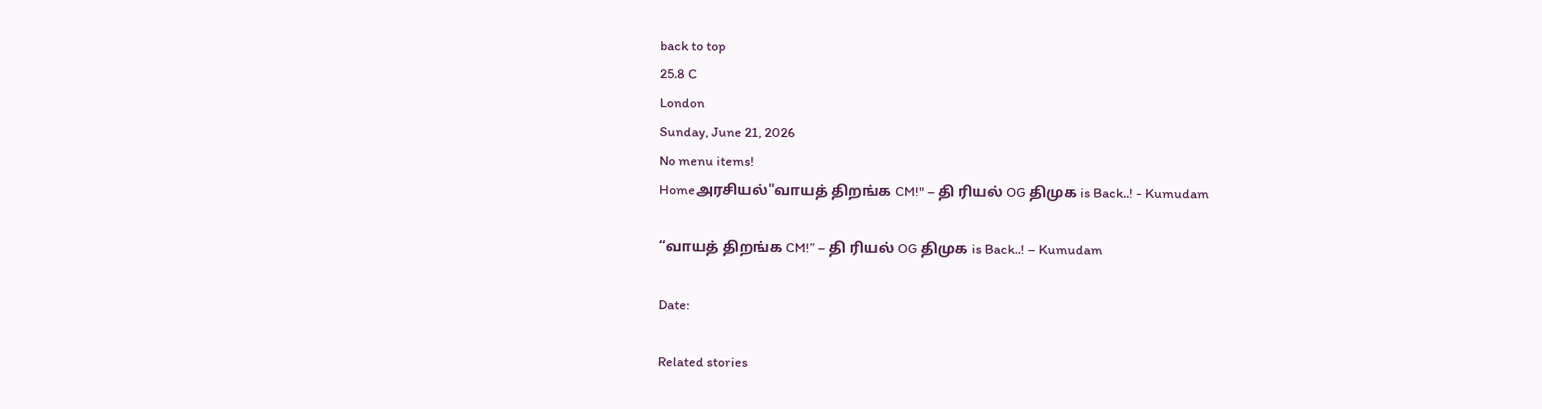back to top
25.8 C
London
Sunday, June 21, 2026
No menu items!
Homeஅரசியல்"வாயத் திறங்க CM!" – தி ரியல் OG திமுக is Back..! - Kumudam

“வாயத் திறங்க CM!” – தி ரியல் OG திமுக is Back..! – Kumudam

Date:

Related stories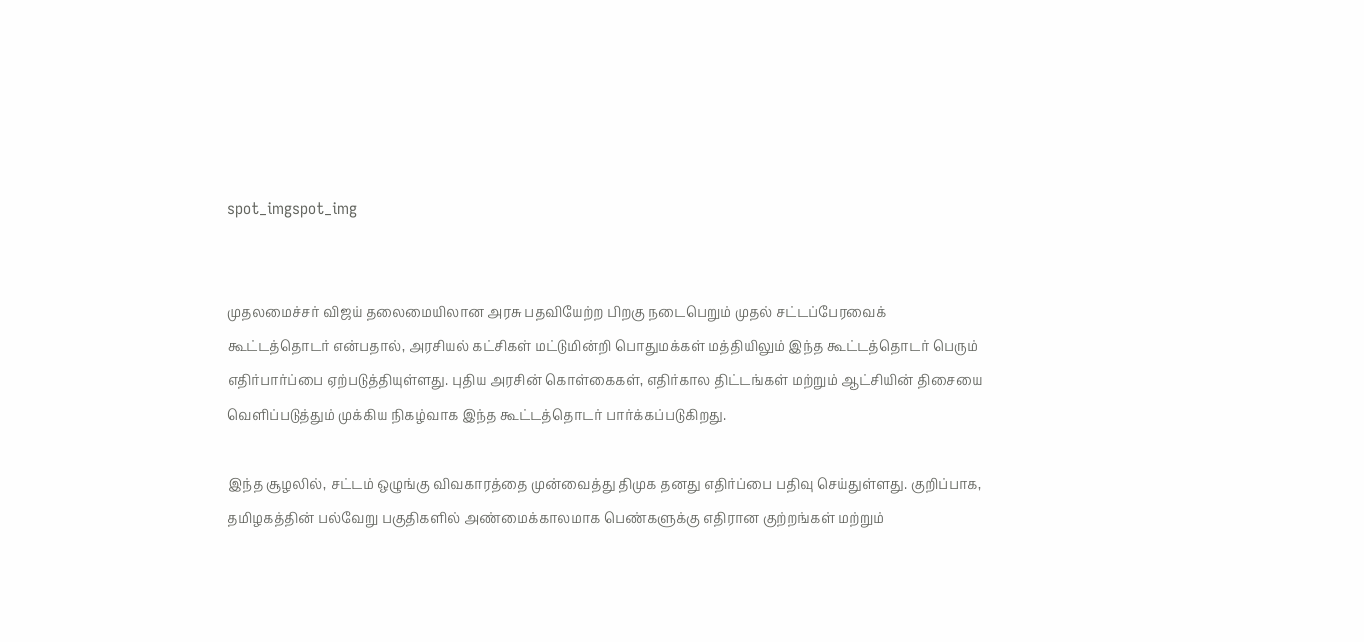spot_imgspot_img


முதலமைச்சர் விஜய் தலைமையிலான அரசு பதவியேற்ற பிறகு நடைபெறும் முதல் சட்டப்பேரவைக் கூட்டத்தொடர் என்பதால், அரசியல் கட்சிகள் மட்டுமின்றி பொதுமக்கள் மத்தியிலும் இந்த கூட்டத்தொடர் பெரும் எதிர்பார்ப்பை ஏற்படுத்தியுள்ளது. புதிய அரசின் கொள்கைகள், எதிர்கால திட்டங்கள் மற்றும் ஆட்சியின் திசையை வெளிப்படுத்தும் முக்கிய நிகழ்வாக இந்த கூட்டத்தொடர் பார்க்கப்படுகிறது.

இந்த சூழலில், சட்டம் ஒழுங்கு விவகாரத்தை முன்வைத்து திமுக தனது எதிர்ப்பை பதிவு செய்துள்ளது. குறிப்பாக, தமிழகத்தின் பல்வேறு பகுதிகளில் அண்மைக்காலமாக பெண்களுக்கு எதிரான குற்றங்கள் மற்றும்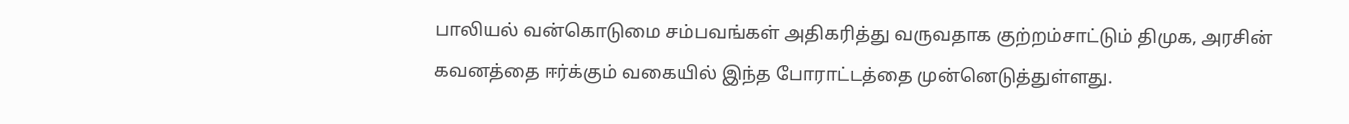பாலியல் வன்கொடுமை சம்பவங்கள் அதிகரித்து வருவதாக குற்றம்சாட்டும் திமுக, அரசின் கவனத்தை ஈர்க்கும் வகையில் இந்த போராட்டத்தை முன்னெடுத்துள்ளது.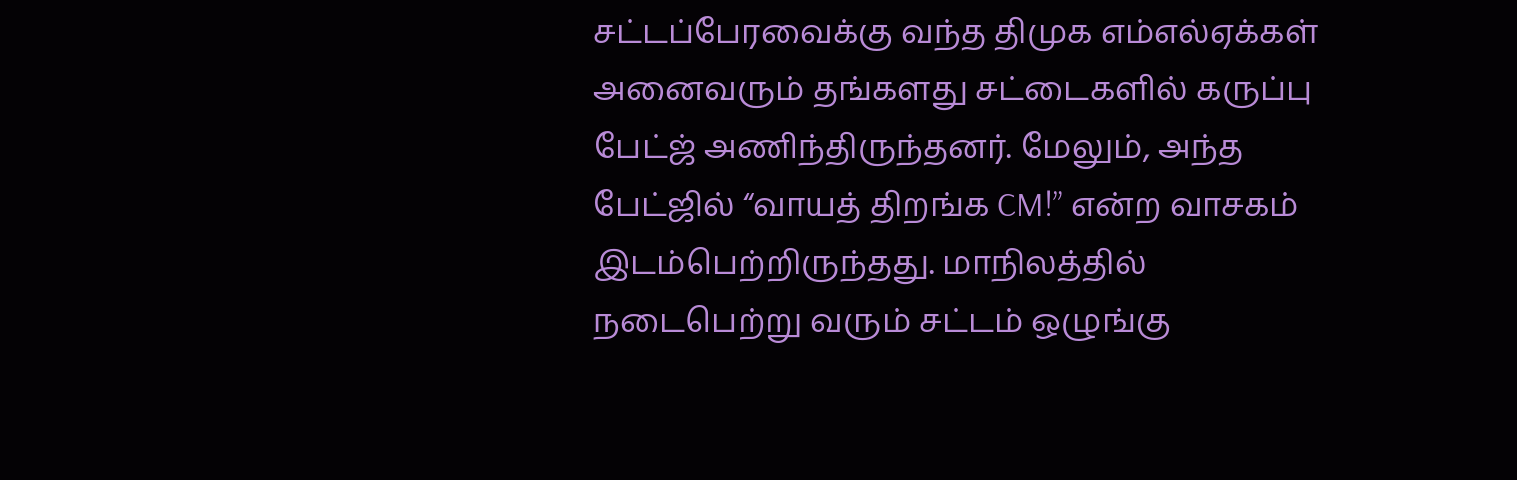சட்டப்பேரவைக்கு வந்த திமுக எம்எல்ஏக்கள் அனைவரும் தங்களது சட்டைகளில் கருப்பு பேட்ஜ் அணிந்திருந்தனர். மேலும், அந்த பேட்ஜில் “வாயத் திறங்க CM!” என்ற வாசகம் இடம்பெற்றிருந்தது. மாநிலத்தில் நடைபெற்று வரும் சட்டம் ஒழுங்கு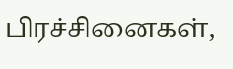பிரச்சினைகள்,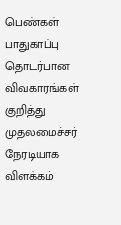பெண்கள் பாதுகாப்பு தொடர்பான விவகாரங்கள் குறித்து முதலமைச்சர் நேரடியாக விளக்கம்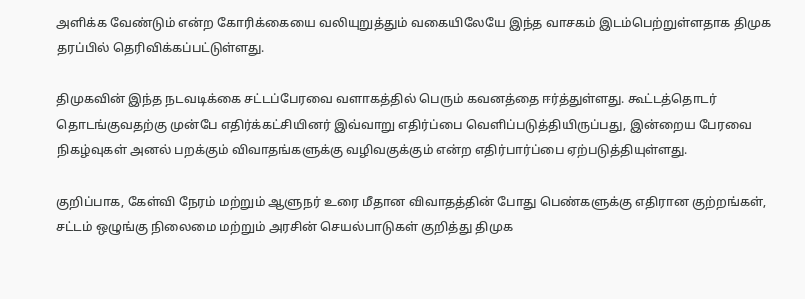அளிக்க வேண்டும் என்ற கோரிக்கையை வலியுறுத்தும் வகையிலேயே இந்த வாசகம் இடம்பெற்றுள்ளதாக திமுக தரப்பில் தெரிவிக்கப்பட்டுள்ளது.

திமுகவின் இந்த நடவடிக்கை சட்டப்பேரவை வளாகத்தில் பெரும் கவனத்தை ஈர்த்துள்ளது. கூட்டத்தொடர் தொடங்குவதற்கு முன்பே எதிர்க்கட்சியினர் இவ்வாறு எதிர்ப்பை வெளிப்படுத்தியிருப்பது, இன்றைய பேரவை நிகழ்வுகள் அனல் பறக்கும் விவாதங்களுக்கு வழிவகுக்கும் என்ற எதிர்பார்ப்பை ஏற்படுத்தியுள்ளது.

குறிப்பாக, கேள்வி நேரம் மற்றும் ஆளுநர் உரை மீதான விவாதத்தின் போது பெண்களுக்கு எதிரான குற்றங்கள், சட்டம் ஒழுங்கு நிலைமை மற்றும் அரசின் செயல்பாடுகள் குறித்து திமுக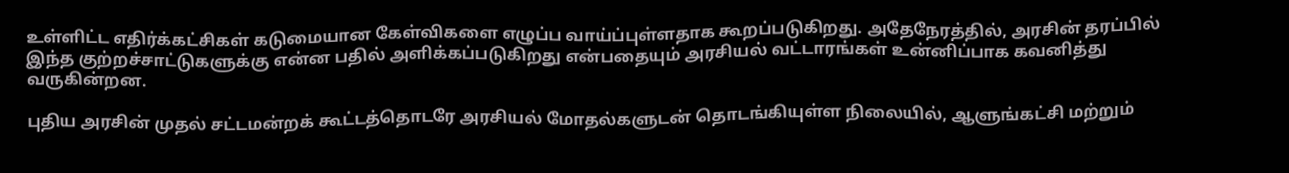உள்ளிட்ட எதிர்க்கட்சிகள் கடுமையான கேள்விகளை எழுப்ப வாய்ப்புள்ளதாக கூறப்படுகிறது. அதேநேரத்தில், அரசின் தரப்பில் இந்த குற்றச்சாட்டுகளுக்கு என்ன பதில் அளிக்கப்படுகிறது என்பதையும் அரசியல் வட்டாரங்கள் உன்னிப்பாக கவனித்து வருகின்றன.

புதிய அரசின் முதல் சட்டமன்றக் கூட்டத்தொடரே அரசியல் மோதல்களுடன் தொடங்கியுள்ள நிலையில், ஆளுங்கட்சி மற்றும்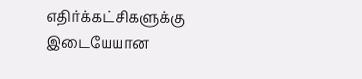எதிர்க்கட்சிகளுக்கு இடையேயான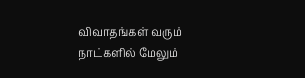விவாதங்கள் வரும் நாட்களில் மேலும்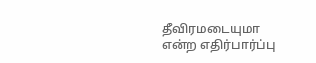தீவிரமடையுமா என்ற எதிர்பார்ப்பு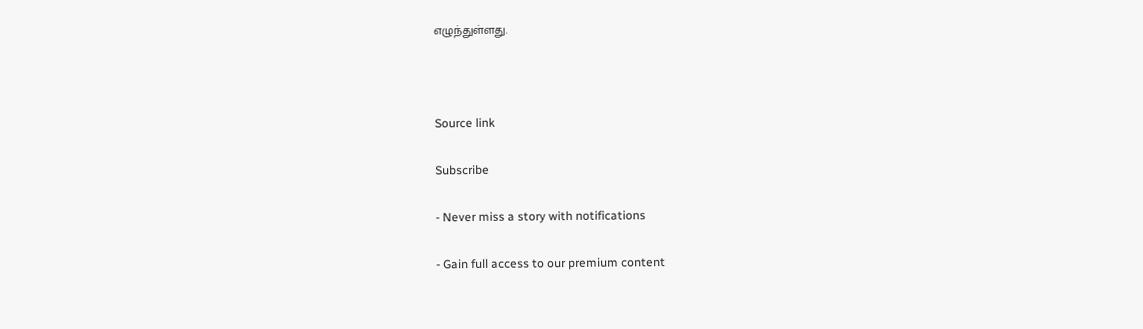எழுந்துள்ளது.



Source link

Subscribe

- Never miss a story with notifications

- Gain full access to our premium content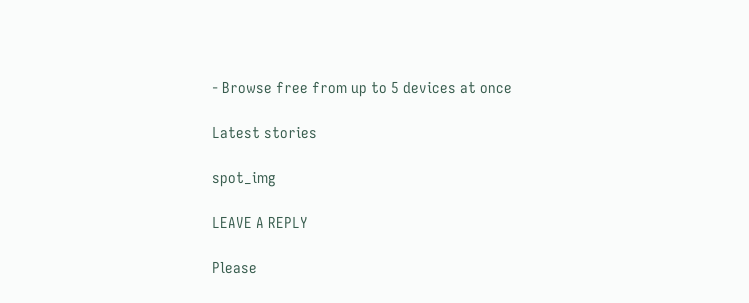- Browse free from up to 5 devices at once

Latest stories

spot_img

LEAVE A REPLY

Please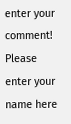enter your comment!
Please enter your name here